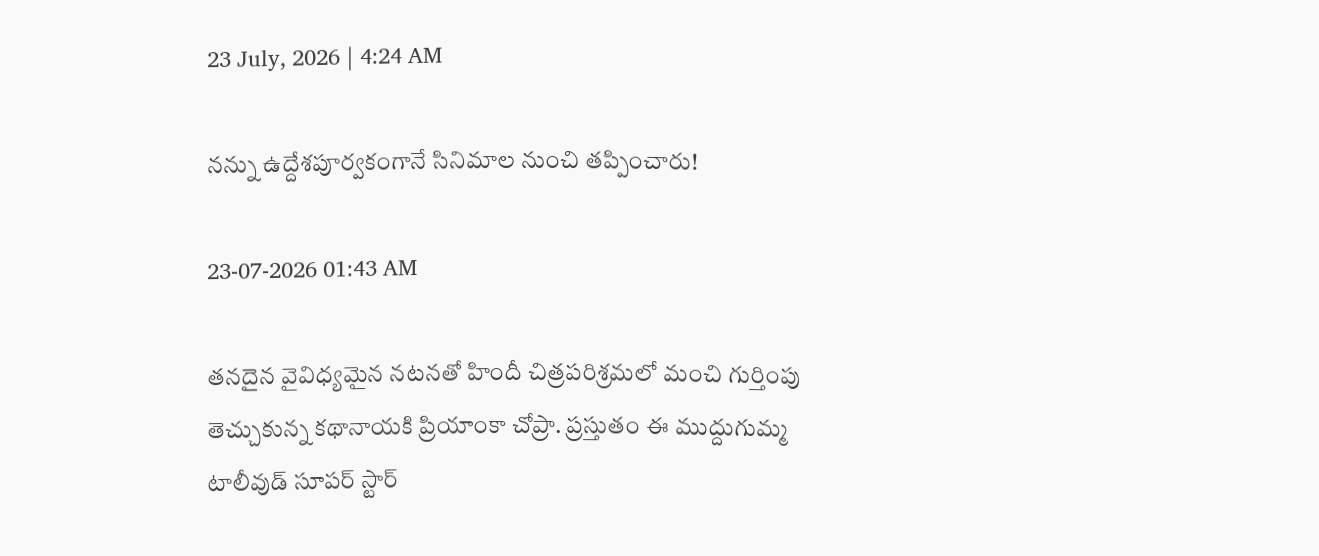23 July, 2026 | 4:24 AM

నన్ను ఉద్దేశపూర్వకంగానే సినిమాల నుంచి తప్పించారు!

23-07-2026 01:43 AM

తనదైన వైవిధ్యమైన నటనతో హిందీ చిత్రపరిశ్రమలో మంచి గుర్తింపు తెచ్చుకున్న కథానాయకి ప్రియాంకా చోప్రా. ప్రస్తుతం ఈ ముద్దుగుమ్మ టాలీవుడ్ సూపర్ స్టార్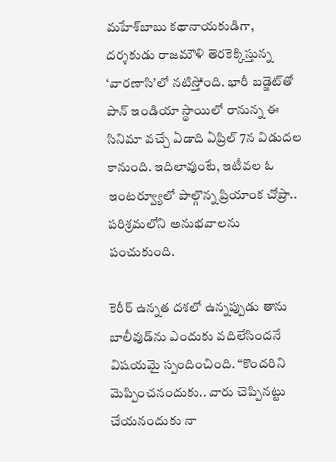మహేశ్‌బాబు కథానాయకుడిగా, దర్శకుడు రాజమౌళి తెరకెక్కిస్తున్న ‘వారణాసి’లో నటిస్తోంది. భారీ బడ్జెట్‌తో పాన్ ఇండియా స్థాయిలో రానున్న ఈ సినిమా వచ్చే ఏడాది ఏప్రిల్ 7న విడుదల కానుంది. ఇదిలావుంటే, ఇటీవల ఓ ఇంటర్వ్యూలో పాల్గొన్న ప్రియాంక చోప్రా.. పరిశ్రమలోని అనుభవాలను పంచుకుంది.

కెరీర్ ఉన్నత దశలో ఉన్నప్పుడు తాను బాలీవుడ్‌ను ఎందుకు వదిలేసిందనే విషయమై స్పందించింది. “కొందరిని మెప్పించనందుకు.. వారు చెప్పినట్టు చేయనందుకు నా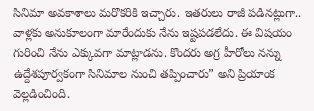సినిమా అవకాశాలు మరొకరికి ఇచ్చారు. ఇతరులు రాజీ పడినట్లుగా.. వాళ్లకు అనుకూలంగా మారేందుకు నేను ఇష్టపడలేదు. ఈ విషయం గురించి నేను ఎక్కువగా మాట్లాడను. కొందరు అగ్ర హీరోలు నన్ను ఉద్దేశపూర్వకంగా సినిమాల నుంచి తప్పించారు” అని ప్రియాంక వెల్లడించింది.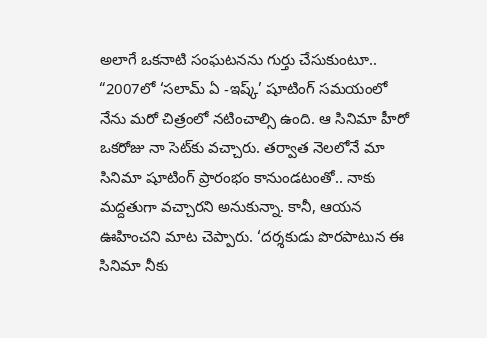అలాగే ఒకనాటి సంఘటనను గుర్తు చేసుకుంటూ.. “2007లో ‘సలామ్ ఏ -ఇష్క్’ షూటింగ్ సమయంలో నేను మరో చిత్రంలో నటించాల్సి ఉంది. ఆ సినిమా హీరో ఒకరోజు నా సెట్‌కు వచ్చారు. తర్వాత నెలలోనే మా సినిమా షూటింగ్ ప్రారంభం కానుండటంతో.. నాకు మద్దతుగా వచ్చారని అనుకున్నా. కానీ, ఆయన ఊహించని మాట చెప్పారు. ‘దర్శకుడు పొరపాటున ఈ సినిమా నీకు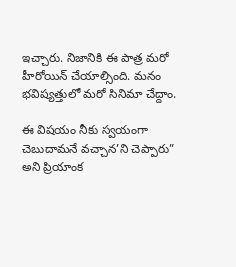ఇచ్చారు. నిజానికి ఈ పాత్ర మరో హీరోయిన్ చేయాల్సింది. మనం భవిష్యత్తులో మరో సినిమా చేద్దాం.

ఈ విషయం నీకు స్వయంగా చెబుదామనే వచ్చాన’ని చెప్పారు” అని ప్రియాంక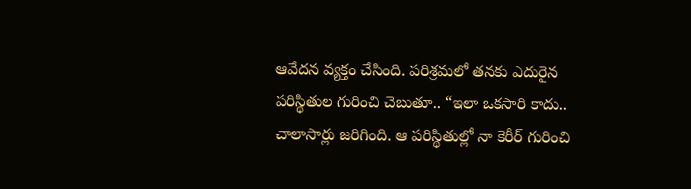ఆవేదన వ్యక్తం చేసింది. పరిశ్రమలో తనకు ఎదురైన పరిస్థితుల గురించి చెబుతూ.. “ఇలా ఒకసారి కాదు.. చాలాసార్లు జరిగింది. ఆ పరిస్థితుల్లో నా కెరీర్ గురించి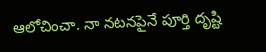ఆలోచించా. నా నటనపైనే పూర్తి దృష్టి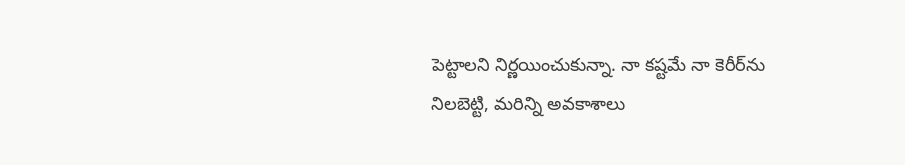పెట్టాలని నిర్ణయించుకున్నా. నా కష్టమే నా కెరీర్‌ను నిలబెట్టి, మరిన్ని అవకాశాలు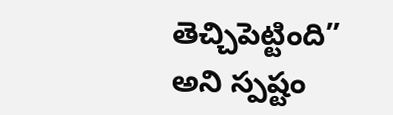తెచ్చిపెట్టింది” అని స్పష్టం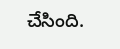చేసింది.